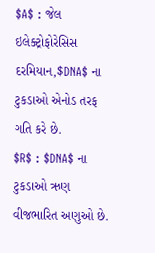$A$ : જેલ ઇલેક્ટ્રોફોરેસિસ દરમિયાન,$DNA$ ના ટુકડાઓ એનોડ તરફ ગતિ કરે છે.
$R$ : $DNA$ ના ટુકડાઓ ઋણ વીજભારિત અણુઓ છે.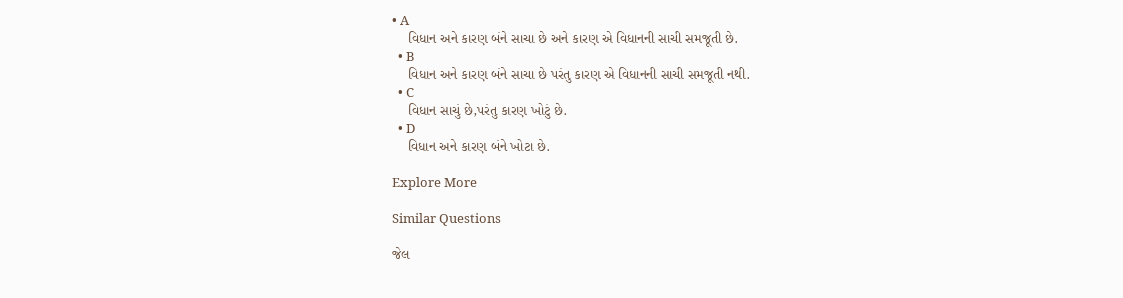• A
    વિધાન અને કારણ બંને સાચા છે અને કારણ એ વિધાનની સાચી સમજૂતી છે.
  • B
    વિધાન અને કારણ બંને સાચા છે પરંતુ કારણ એ વિધાનની સાચી સમજૂતી નથી.
  • C
    વિધાન સાચું છે,પરંતુ કારણ ખોટું છે.
  • D
    વિધાન અને કારણ બંને ખોટા છે.

Explore More

Similar Questions

જેલ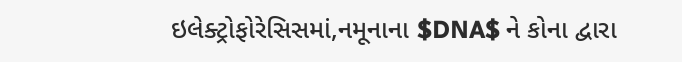ઇલેક્ટ્રોફોરેસિસમાં,નમૂનાના $DNA$ ને કોના દ્વારા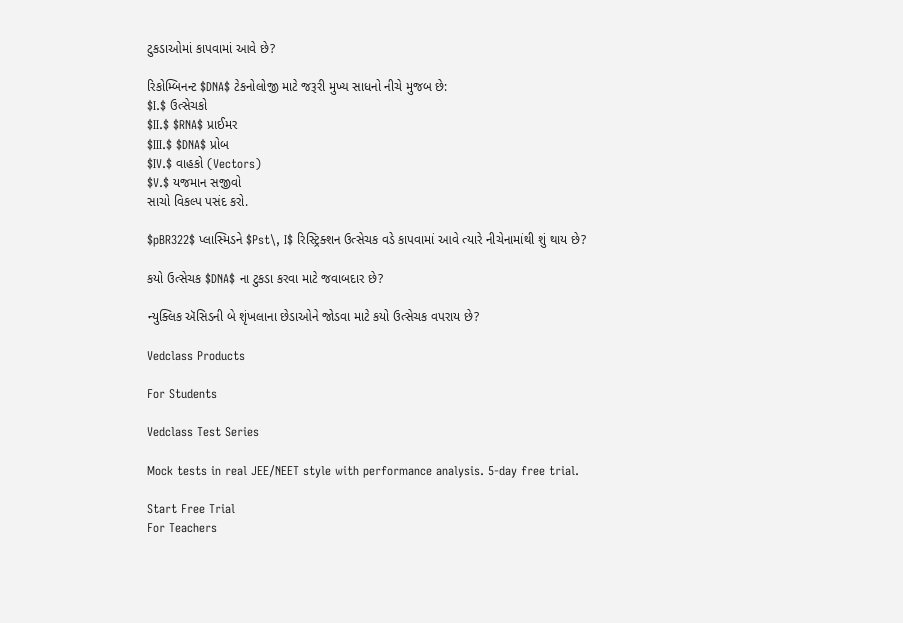ટુકડાઓમાં કાપવામાં આવે છે?

રિકોમ્બિનન્ટ $DNA$ ટેકનોલોજી માટે જરૂરી મુખ્ય સાધનો નીચે મુજબ છે:
$I.$ ઉત્સેચકો
$II.$ $RNA$ પ્રાઈમર
$III.$ $DNA$ પ્રોબ
$IV.$ વાહકો (Vectors)
$V.$ યજમાન સજીવો
સાચો વિકલ્પ પસંદ કરો.

$pBR322$ પ્લાસ્મિડને $Pst\, I$ રિસ્ટ્રિક્શન ઉત્સેચક વડે કાપવામાં આવે ત્યારે નીચેનામાંથી શું થાય છે?

કયો ઉત્સેચક $DNA$ ના ટુકડા કરવા માટે જવાબદાર છે?

ન્યુક્લિક ઍસિડની બે શૃંખલાના છેડાઓને જોડવા માટે કયો ઉત્સેચક વપરાય છે?

Vedclass Products

For Students

Vedclass Test Series

Mock tests in real JEE/NEET style with performance analysis. 5-day free trial.

Start Free Trial
For Teachers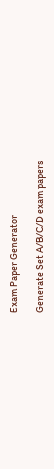Exam Paper Generator

Generate Set A/B/C/D exam papers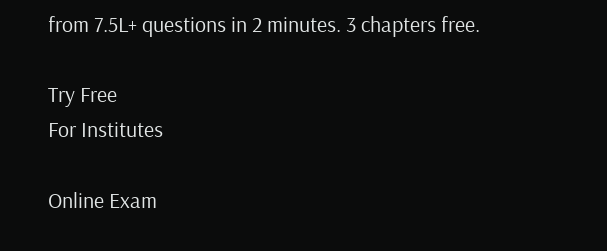from 7.5L+ questions in 2 minutes. 3 chapters free.

Try Free
For Institutes

Online Exam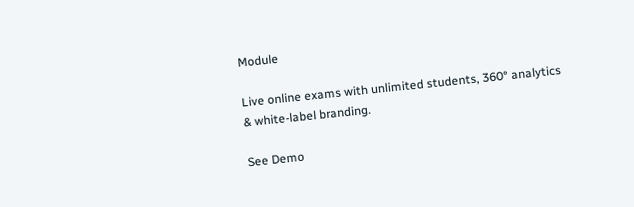Module

Live online exams with unlimited students, 360° analytics & white-label branding.

See Demo